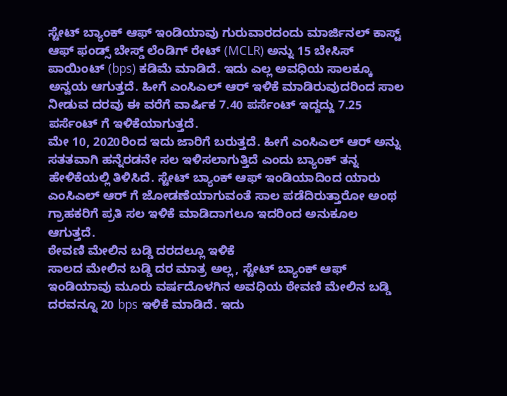ಸ್ಟೇಟ್ ಬ್ಯಾಂಕ್ ಆಫ್ ಇಂಡಿಯಾವು ಗುರುವಾರದಂದು ಮಾರ್ಜಿನಲ್ ಕಾಸ್ಟ್ ಆಫ್ ಫಂಡ್ಸ್ ಬೇಸ್ಡ್ ಲೆಂಡಿಗ್ ರೇಟ್ (MCLR) ಅನ್ನು 15 ಬೇಸಿಸ್ ಪಾಯಿಂಟ್ (bps) ಕಡಿಮೆ ಮಾಡಿದೆ. ಇದು ಎಲ್ಲ ಅವಧಿಯ ಸಾಲಕ್ಕೂ ಅನ್ವಯ ಆಗುತ್ತದೆ. ಹೀಗೆ ಎಂಸಿಎಲ್ ಆರ್ ಇಳಿಕೆ ಮಾಡಿರುವುದರಿಂದ ಸಾಲ ನೀಡುವ ದರವು ಈ ವರೆಗೆ ವಾರ್ಷಿಕ 7.40 ಪರ್ಸೆಂಟ್ ಇದ್ದದ್ದು 7.25 ಪರ್ಸೆಂಟ್ ಗೆ ಇಳಿಕೆಯಾಗುತ್ತದೆ.
ಮೇ 10, 2020ರಿಂದ ಇದು ಜಾರಿಗೆ ಬರುತ್ತದೆ. ಹೀಗೆ ಎಂಸಿಎಲ್ ಆರ್ ಅನ್ನು ಸತತವಾಗಿ ಹನ್ನೆರಡನೇ ಸಲ ಇಳಿಸಲಾಗುತ್ತಿದೆ ಎಂದು ಬ್ಯಾಂಕ್ ತನ್ನ ಹೇಳಿಕೆಯಲ್ಲಿ ತಿಳಿಸಿದೆ. ಸ್ಟೇಟ್ ಬ್ಯಾಂಕ್ ಆಫ್ ಇಂಡಿಯಾದಿಂದ ಯಾರು ಎಂಸಿಎಲ್ ಆರ್ ಗೆ ಜೋಡಣೆಯಾಗುವಂತೆ ಸಾಲ ಪಡೆದಿರುತ್ತಾರೋ ಅಂಥ ಗ್ರಾಹಕರಿಗೆ ಪ್ರತಿ ಸಲ ಇಳಿಕೆ ಮಾಡಿದಾಗಲೂ ಇದರಿಂದ ಅನುಕೂಲ ಆಗುತ್ತದೆ.
ಠೇವಣಿ ಮೇಲಿನ ಬಡ್ಡಿ ದರದಲ್ಲೂ ಇಳಿಕೆ
ಸಾಲದ ಮೇಲಿನ ಬಡ್ಡಿ ದರ ಮಾತ್ರ ಅಲ್ಲ, ಸ್ಟೇಟ್ ಬ್ಯಾಂಕ್ ಆಫ್ ಇಂಡಿಯಾವು ಮೂರು ವರ್ಷದೊಳಗಿನ ಅವಧಿಯ ಠೇವಣಿ ಮೇಲಿನ ಬಡ್ಡಿ ದರವನ್ನೂ 20 bps ಇಳಿಕೆ ಮಾಡಿದೆ. ಇದು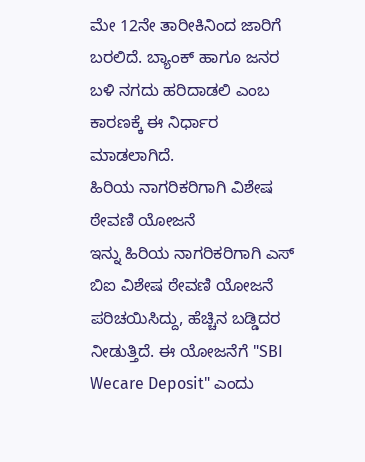ಮೇ 12ನೇ ತಾರೀಕಿನಿಂದ ಜಾರಿಗೆ ಬರಲಿದೆ. ಬ್ಯಾಂಕ್ ಹಾಗೂ ಜನರ ಬಳಿ ನಗದು ಹರಿದಾಡಲಿ ಎಂಬ ಕಾರಣಕ್ಕೆ ಈ ನಿರ್ಧಾರ ಮಾಡಲಾಗಿದೆ.
ಹಿರಿಯ ನಾಗರಿಕರಿಗಾಗಿ ವಿಶೇಷ ಠೇವಣಿ ಯೋಜನೆ
ಇನ್ನು ಹಿರಿಯ ನಾಗರಿಕರಿಗಾಗಿ ಎಸ್ ಬಿಐ ವಿಶೇಷ ಠೇವಣಿ ಯೋಜನೆ ಪರಿಚಯಿಸಿದ್ದು, ಹೆಚ್ಚಿನ ಬಡ್ಡಿದರ ನೀಡುತ್ತಿದೆ. ಈ ಯೋಜನೆಗೆ "SBI Wecare Deposit" ಎಂದು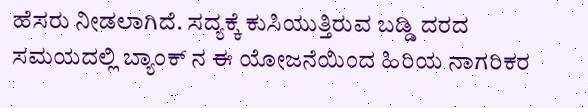ಹೆಸರು ನೀಡಲಾಗಿದೆ. ಸದ್ಯಕ್ಕೆ ಕುಸಿಯುತ್ತಿರುವ ಬಡ್ಡಿ ದರದ ಸಮಯದಲ್ಲಿ ಬ್ಯಾಂಕ್ ನ ಈ ಯೋಜನೆಯಿಂದ ಹಿರಿಯ ನಾಗರಿಕರ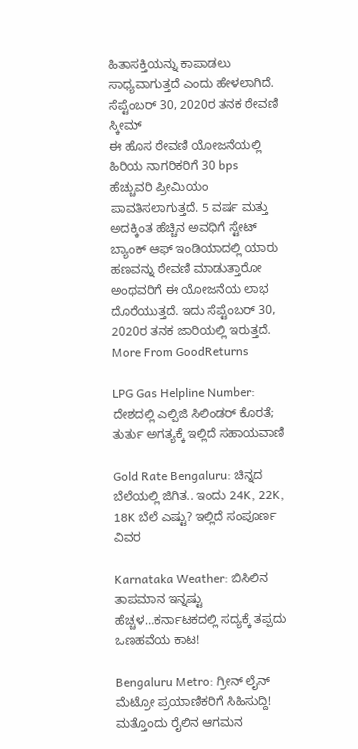ಹಿತಾಸಕ್ತಿಯನ್ನು ಕಾಪಾಡಲು ಸಾಧ್ಯವಾಗುತ್ತದೆ ಎಂದು ಹೇಳಲಾಗಿದೆ.
ಸೆಪ್ಟೆಂಬರ್ 30, 2020ರ ತನಕ ಠೇವಣಿ ಸ್ಕೀಮ್
ಈ ಹೊಸ ಠೇವಣಿ ಯೋಜನೆಯಲ್ಲಿ ಹಿರಿಯ ನಾಗರಿಕರಿಗೆ 30 bps ಹೆಚ್ಚುವರಿ ಪ್ರೀಮಿಯಂ ಪಾವತಿಸಲಾಗುತ್ತದೆ. 5 ವರ್ಷ ಮತ್ತು ಅದಕ್ಕಿಂತ ಹೆಚ್ಚಿನ ಅವಧಿಗೆ ಸ್ಟೇಟ್ ಬ್ಯಾಂಕ್ ಆಫ್ ಇಂಡಿಯಾದಲ್ಲಿ ಯಾರು ಹಣವನ್ನು ಠೇವಣಿ ಮಾಡುತ್ತಾರೋ ಅಂಥವರಿಗೆ ಈ ಯೋಜನೆಯ ಲಾಭ ದೊರೆಯುತ್ತದೆ. ಇದು ಸೆಪ್ಟೆಂಬರ್ 30, 2020ರ ತನಕ ಜಾರಿಯಲ್ಲಿ ಇರುತ್ತದೆ.
More From GoodReturns

LPG Gas Helpline Number: ದೇಶದಲ್ಲಿ ಎಲ್ಪಿಜಿ ಸಿಲಿಂಡರ್ ಕೊರತೆ; ತುರ್ತು ಅಗತ್ಯಕ್ಕೆ ಇಲ್ಲಿದೆ ಸಹಾಯವಾಣಿ

Gold Rate Bengaluru: ಚಿನ್ನದ ಬೆಲೆಯಲ್ಲಿ ಜಿಗಿತ.. ಇಂದು 24K, 22K, 18K ಬೆಲೆ ಎಷ್ಟು? ಇಲ್ಲಿದೆ ಸಂಪೂರ್ಣ ವಿವರ

Karnataka Weather: ಬಿಸಿಲಿನ ತಾಪಮಾನ ಇನ್ನಷ್ಟು ಹೆಚ್ಚಳ…ಕರ್ನಾಟಕದಲ್ಲಿ ಸದ್ಯಕ್ಕೆ ತಪ್ಪದು ಒಣಹವೆಯ ಕಾಟ!

Bengaluru Metro: ಗ್ರೀನ್ ಲೈನ್ ಮೆಟ್ರೋ ಪ್ರಯಾಣಿಕರಿಗೆ ಸಿಹಿಸುದ್ದಿ! ಮತ್ತೊಂದು ರೈಲಿನ ಆಗಮನ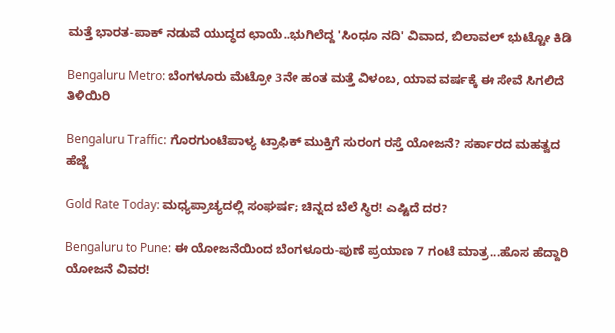ಮತ್ತೆ ಭಾರತ-ಪಾಕ್ ನಡುವೆ ಯುದ್ಧದ ಛಾಯೆ..ಭುಗಿಲೆದ್ದ 'ಸಿಂಧೂ ನದಿ' ವಿವಾದ, ಬಿಲಾವಲ್ ಭುಟ್ಟೋ ಕಿಡಿ

Bengaluru Metro: ಬೆಂಗಳೂರು ಮೆಟ್ರೋ 3ನೇ ಹಂತ ಮತ್ತೆ ವಿಳಂಬ, ಯಾವ ವರ್ಷಕ್ಕೆ ಈ ಸೇವೆ ಸಿಗಲಿದೆ ತಿಳಿಯಿರಿ

Bengaluru Traffic: ಗೊರಗುಂಟೆಪಾಳ್ಯ ಟ್ರಾಫಿಕ್ ಮುಕ್ತಿಗೆ ಸುರಂಗ ರಸ್ತೆ ಯೋಜನೆ? ಸರ್ಕಾರದ ಮಹತ್ವದ ಹೆಜ್ಜೆ

Gold Rate Today: ಮಧ್ಯಪ್ರಾಚ್ಯದಲ್ಲಿ ಸಂಘರ್ಷ; ಚಿನ್ನದ ಬೆಲೆ ಸ್ಥಿರ! ಎಷ್ಟಿದೆ ದರ?

Bengaluru to Pune: ಈ ಯೋಜನೆಯಿಂದ ಬೆಂಗಳೂರು-ಪುಣೆ ಪ್ರಯಾಣ 7 ಗಂಟೆ ಮಾತ್ರ...ಹೊಸ ಹೆದ್ದಾರಿ ಯೋಜನೆ ವಿವರ!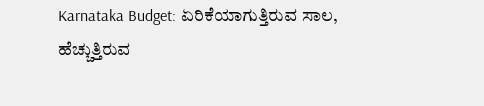Karnataka Budget: ಏರಿಕೆಯಾಗುತ್ತಿರುವ ಸಾಲ, ಹೆಚ್ಚುತ್ತಿರುವ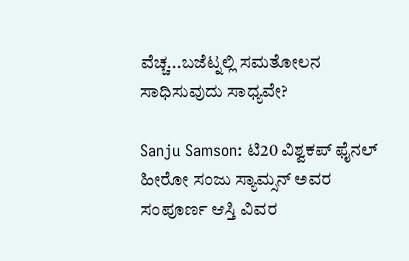ವೆಚ್ಚ...ಬಜೆಟ್ನಲ್ಲಿ ಸಮತೋಲನ ಸಾಧಿಸುವುದು ಸಾಧ್ಯವೇ?

Sanju Samson: ಟಿ20 ವಿಶ್ವಕಪ್ ಫೈನಲ್ ಹೀರೋ ಸಂಜು ಸ್ಯಾಮ್ಸನ್ ಅವರ ಸಂಪೂರ್ಣ ಆಸ್ತಿ ವಿವರ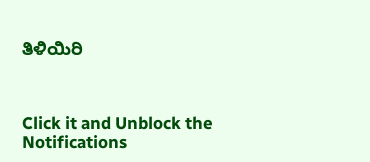ತಿಳಿಯಿರಿ



Click it and Unblock the Notifications